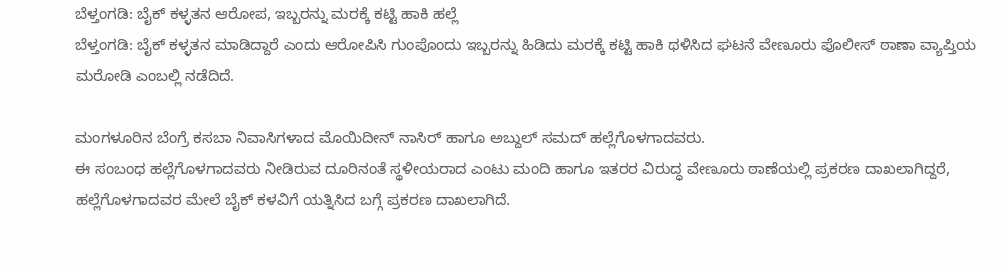ಬೆಳ್ತಂಗಡಿ: ಬೈಕ್ ಕಳ್ಳತನ ಆರೋಪ, ಇಬ್ಬರನ್ನು ಮರಕ್ಕೆ ಕಟ್ಟಿ ಹಾಕಿ ಹಲ್ಲೆ
ಬೆಳ್ತಂಗಡಿ: ಬೈಕ್ ಕಳ್ಳತನ ಮಾಡಿದ್ದಾರೆ ಎಂದು ಆರೋಪಿಸಿ ಗುಂಪೊಂದು ಇಬ್ಬರನ್ನು ಹಿಡಿದು ಮರಕ್ಕೆ ಕಟ್ಟಿ ಹಾಕಿ ಥಳಿಸಿದ ಘಟನೆ ವೇಣೂರು ಪೊಲೀಸ್ ಠಾಣಾ ವ್ಯಾಪ್ತಿಯ ಮರೋಡಿ ಎಂಬಲ್ಲಿ ನಡೆದಿದೆ.

ಮಂಗಳೂರಿನ ಬೆಂಗ್ರೆ ಕಸಬಾ ನಿವಾಸಿಗಳಾದ ಮೊಯಿದೀನ್ ನಾಸಿರ್ ಹಾಗೂ ಅಬ್ದುಲ್ ಸಮದ್ ಹಲ್ಲೆಗೊಳಗಾದವರು.
ಈ ಸಂಬಂಧ ಹಲ್ಲೆಗೊಳಗಾದವರು ನೀಡಿರುವ ದೂರಿನಂತೆ ಸ್ಥಳೀಯರಾದ ಎಂಟು ಮಂದಿ ಹಾಗೂ ಇತರರ ವಿರುದ್ಧ ವೇಣೂರು ಠಾಣೆಯಲ್ಲಿ ಪ್ರಕರಣ ದಾಖಲಾಗಿದ್ದರೆ, ಹಲ್ಲೆಗೊಳಗಾದವರ ಮೇಲೆ ಬೈಕ್ ಕಳವಿಗೆ ಯತ್ನಿಸಿದ ಬಗ್ಗೆ ಪ್ರಕರಣ ದಾಖಲಾಗಿದೆ.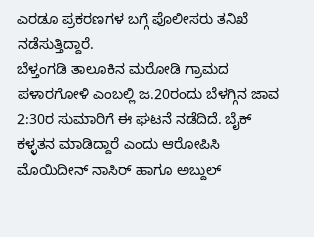ಎರಡೂ ಪ್ರಕರಣಗಳ ಬಗ್ಗೆ ಪೊಲೀಸರು ತನಿಖೆ ನಡೆಸುತ್ತಿದ್ದಾರೆ.
ಬೆಳ್ತಂಗಡಿ ತಾಲೂಕಿನ ಮರೋಡಿ ಗ್ರಾಮದ ಪಳಾರಗೋಳಿ ಎಂಬಲ್ಲಿ ಜ.20ರಂದು ಬೆಳಗ್ಗಿನ ಜಾವ 2:30ರ ಸುಮಾರಿಗೆ ಈ ಘಟನೆ ನಡೆದಿದೆ. ಬೈಕ್ ಕಳ್ಳತನ ಮಾಡಿದ್ದಾರೆ ಎಂದು ಆರೋಪಿಸಿ ಮೊಯಿದೀನ್ ನಾಸಿರ್ ಹಾಗೂ ಅಬ್ದುಲ್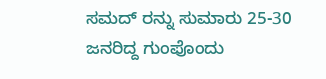ಸಮದ್ ರನ್ನು ಸುಮಾರು 25-30 ಜನರಿದ್ದ ಗುಂಪೊಂದು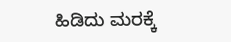ಹಿಡಿದು ಮರಕ್ಕೆ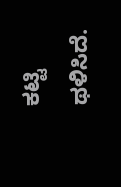ಕಟ್ಟಿ ಥಳಿಸಿದೆ.